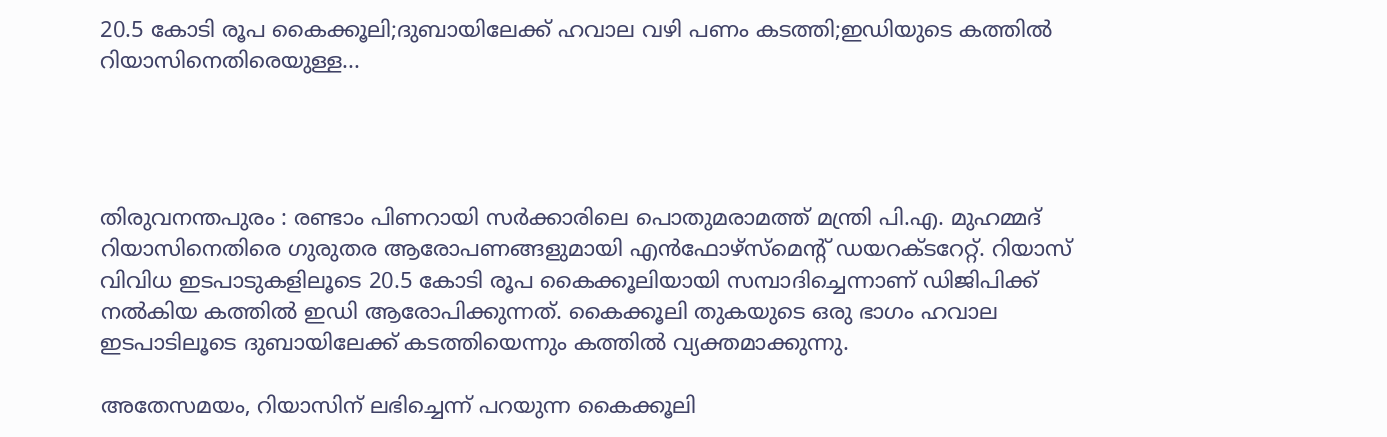20.5 കോടി രൂപ കൈക്കൂലി;ദുബായിലേക്ക് ഹവാല വഴി പണം കടത്തി;ഇഡിയുടെ കത്തിൽ റിയാസിനെതിരെയുള്ള...




തിരുവനന്തപുരം : രണ്ടാം പിണറായി സർക്കാരിലെ പൊതുമരാമത്ത് മന്ത്രി പി.എ. മുഹമ്മദ് റിയാസിനെതിരെ ഗുരുതര ആരോപണങ്ങളുമായി എൻഫോഴ്സ്മെന്റ് ഡയറക്ടറേറ്റ്. റിയാസ് വിവിധ ഇടപാടുകളിലൂടെ 20.5 കോടി രൂപ കൈക്കൂലിയായി സമ്പാദിച്ചെന്നാണ് ഡിജിപിക്ക് നൽകിയ കത്തിൽ ഇഡി ആരോപിക്കുന്നത്. കൈക്കൂലി തുകയുടെ ഒരു ഭാഗം ഹവാല ഇടപാടിലൂടെ ദുബായിലേക്ക് കടത്തിയെന്നും കത്തിൽ വ്യക്തമാക്കുന്നു.

അതേസമയം, റിയാസിന് ലഭിച്ചെന്ന് പറയുന്ന കൈക്കൂലി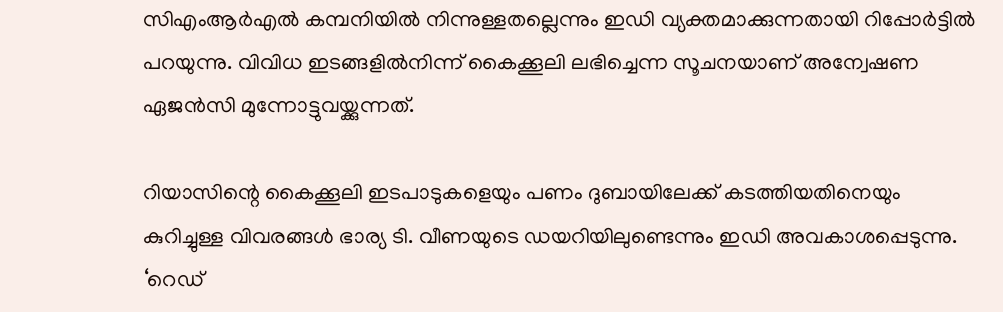സിഎംആർഎൽ കമ്പനിയിൽ നിന്നുള്ളതല്ലെന്നും ഇഡി വ്യക്തമാക്കുന്നതായി റിപ്പോർട്ടിൽ പറയുന്നു. വിവിധ ഇടങ്ങളിൽനിന്ന് കൈക്കൂലി ലഭിച്ചെന്ന സൂചനയാണ് അന്വേഷണ ഏജൻസി മുന്നോട്ടുവയ്ക്കുന്നത്.

റിയാസിന്റെ കൈക്കൂലി ഇടപാടുകളെയും പണം ദുബായിലേക്ക് കടത്തിയതിനെയും കുറിച്ചുള്ള വിവരങ്ങൾ ഭാര്യ ടി. വീണയുടെ ഡയറിയിലുണ്ടെന്നും ഇഡി അവകാശപ്പെടുന്നു. ‘റെഡ്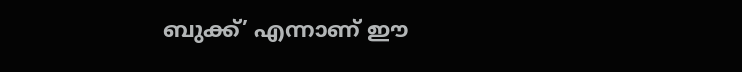ബുക്ക്’ എന്നാണ് ഈ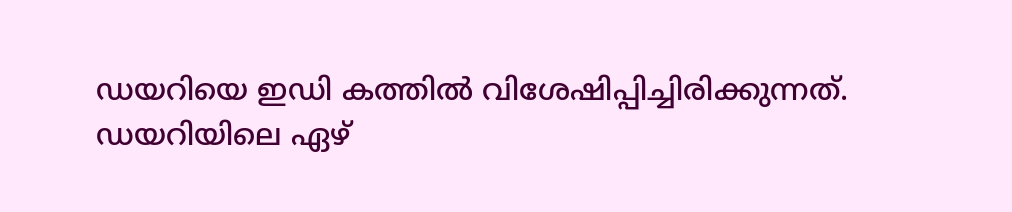ഡയറിയെ ഇഡി കത്തിൽ വിശേഷിപ്പിച്ചിരിക്കുന്നത്. ഡയറിയിലെ ഏഴ്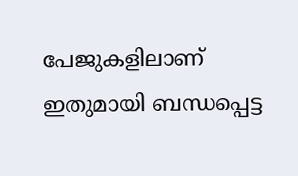പേജുകളിലാണ് ഇതുമായി ബന്ധപ്പെട്ട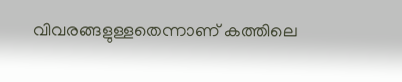വിവരങ്ങളുള്ളതെന്നാണ് കത്തിലെ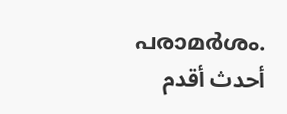പരാമർശം.
أحدث أقدم